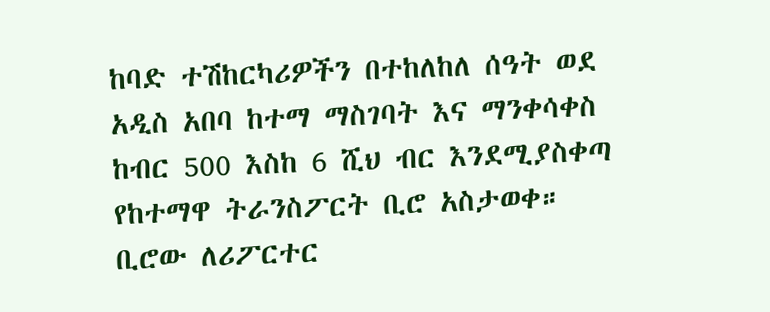ከባድ ተሽከርካሪዎችን በተከለከለ ሰዓት ወደ አዲስ አበባ ከተማ ማስገባት እና ማንቀሳቀስ ከብር 500 እስከ 6 ሺህ ብር እንደሚያስቀጣ የከተማዋ ትራንስፖርት ቢሮ አስታወቀ።
ቢሮው ለሪፖርተር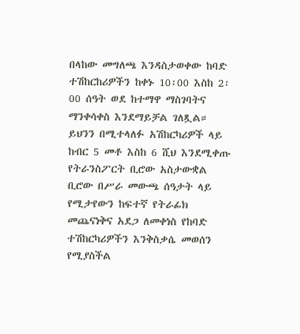በላከው መግለጫ እንዳስታወቀው ከባድ ተሽከርከሪዎችን ከቀኑ 10፡00 እስከ 2፡00 ሰዓት ወደ ከተማዋ ማስገባትና ማንቀሳቀስ እንደማይቻል ገለጿል።
ይህንን በሚተላለፉ አሽከርካሪዎች ላይ ከብር 5 መቶ እስከ 6 ሺህ እንደሚቀጡ የትራንስፖርት ቢሮው አስታውቋል
ቢሮው በሥራ መውጫ ሰዓታት ላይ የሚታየውን ከፍተኛ የትራፊክ መጨናነቅና አደጋ ለመቀነስ የከባድ ተሽከርካሪዎችን እንቅስቃሴ መወሰን የሚያስችል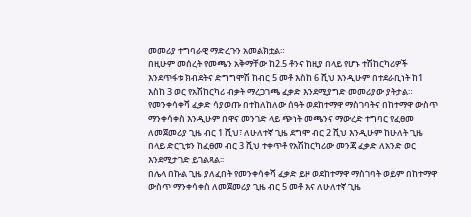መመሪያ ተግባራዊ ማድረጉን አመልክቷል።
በዚሁም መሰረት የመጫን አቅማቸው ከ2.5 ቶንና ከዚያ በላይ የሆኑ ተሽከርካሪዎች እንደጥፋቱ ክብደትና ድግግሞሽ ከብር 5 መቶ እስከ 6 ሺህ እንዲሁም በተደራቢነት ከ1 እስከ 3 ወር የአሽከርካሪ ብቃት ማረጋገጫ ፈቃድ እንደሚያግድ መመሪያው ያትታል።
የመንቀሳቀሻ ፈቃድ ሳያወጡ በተከለከለው ሰዓት ወደከተማዋ ማስገባትና በከተማዋ ውስጥ ማንቀሳቀስ እንዲሁም በዋና መንገድ ላይ ጭነት መጫንና ማውረድ ተግባር የፈፀመ ለመጀመሪያ ጊዜ ብር 1 ሺህ፣ ለሁለተኛ ጊዜ ደግሞ ብር 2 ሺህ እንዲሁም ከሁለት ጊዜ በላይ ድርጊቱን ከፈፀመ ብር 3 ሺህ ተቀጥቶ የአሽከርካሪው መንጃ ፈቃድ ለአንድ ወር እንደሚታገድ ይገልጻል፡፡
በሌላ በኩል ጊዜ ያለፈበት የመንቀሳቀሻ ፈቃድ ይዞ ወደከተማዋ ማስገባት ወይም በከተማዋ ውስጥ ማንቀሳቀስ ለመጀመሪያ ጊዜ ብር 5 መቶ እና ለሁለተኛ ጊዜ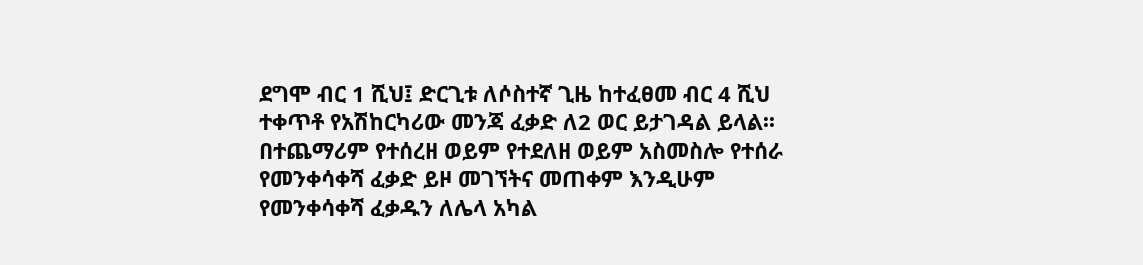ደግሞ ብር 1 ሺህ፤ ድርጊቱ ለሶስተኛ ጊዜ ከተፈፀመ ብር 4 ሺህ ተቀጥቶ የአሽከርካሪው መንጃ ፈቃድ ለ2 ወር ይታገዳል ይላል፡፡
በተጨማሪም የተሰረዘ ወይም የተደለዘ ወይም አስመስሎ የተሰራ የመንቀሳቀሻ ፈቃድ ይዞ መገኘትና መጠቀም እንዲሁም የመንቀሳቀሻ ፈቃዱን ለሌላ አካል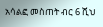አሳልፎ መስጠት ብር 6 ሺህ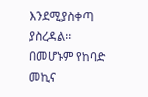እንደሚያስቀጣ ያስረዳል፡፡
በመሆኑም የከባድ መኪና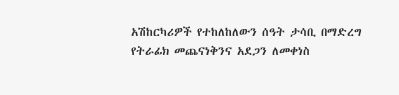አሽከርካሪዎች የተከለከለውን ሰዓት ታሳቢ በማድረግ የትራፊክ መጨናነቅንና አደጋን ለመቀነስ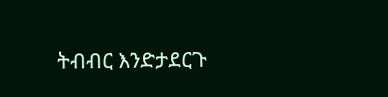ትብብር እንድታደርጉ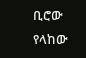ቢሮው የላከው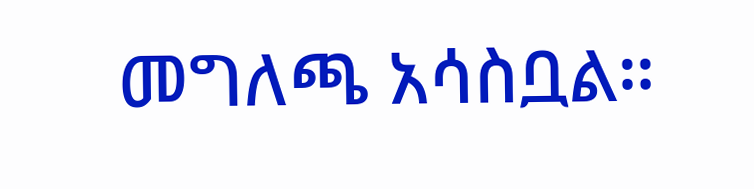መግለጫ አሳስቧል።